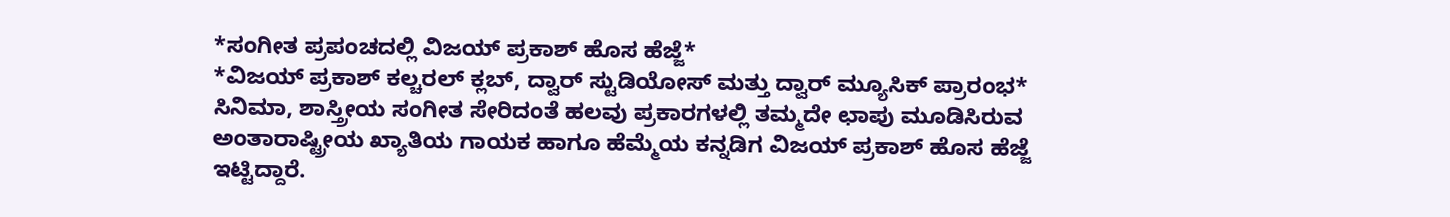*ಸಂಗೀತ ಪ್ರಪಂಚದಲ್ಲಿ ವಿಜಯ್ ಪ್ರಕಾಶ್ ಹೊಸ ಹೆಜ್ಜೆ*
*ವಿಜಯ್ ಪ್ರಕಾಶ್ ಕಲ್ಚರಲ್ ಕ್ಲಬ್, ದ್ವಾರ್ ಸ್ಟುಡಿಯೋಸ್ ಮತ್ತು ದ್ವಾರ್ ಮ್ಯೂಸಿಕ್ ಪ್ರಾರಂಭ*
ಸಿನಿಮಾ, ಶಾಸ್ತ್ರೀಯ ಸಂಗೀತ ಸೇರಿದಂತೆ ಹಲವು ಪ್ರಕಾರಗಳಲ್ಲಿ ತಮ್ಮದೇ ಛಾಪು ಮೂಡಿಸಿರುವ ಅಂತಾರಾಷ್ಟ್ರೀಯ ಖ್ಯಾತಿಯ ಗಾಯಕ ಹಾಗೂ ಹೆಮ್ಮೆಯ ಕನ್ನಡಿಗ ವಿಜಯ್ ಪ್ರಕಾಶ್ ಹೊಸ ಹೆಜ್ಜೆ ಇಟ್ಟಿದ್ದಾರೆ.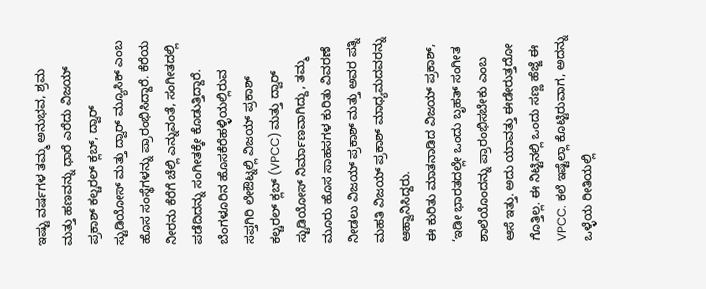ಇಷ್ಟು ವರ್ಷಗಳ ತಮ್ಮ ಅನುಭವ, ಶ್ರಮ ಮತ್ತು ಹಣವನ್ನು ಧಾರೆ ಎರೆದು ವಿಜಯ್ ಪ್ರಕಾಶ್ ಕಲ್ಚರಲ್ ಕ್ಲಬ್, ದ್ವಾರ್ ಸ್ಟುಡಿಯೋಸ್ ಮತ್ತು ದ್ವಾರ್ ಮ್ಯೂಸಿಕ್ ಎಂಬ ಹೊಸ ಸಂಸ್ಥೆಗಳನ್ನು ಪ್ರಾರಂಭಿಸಿದ್ದಾರೆ. ಕೆರೆಯ ನೀರನು ಕೆರೆಗೆ ಚೆಲ್ಲಿ ಎನ್ನುವಂತೆ, ಸಂಗೀತದಲ್ಲಿ ಪಡೆದಿದನ್ನು ಸಂಗೀತಕ್ಕೇ ಕೊಡುತ್ತಿದ್ದಾರೆ.
ಬೆಂಗಳೂರಿನ ಹೊಸಕೆರೆಹಳ್ಳಿಯಲ್ಲಿರುವ ಸಪ್ತಗಿರಿ ಲೇಔಟ್ನಲ್ಲಿ ವಿಜಯ್ ಪ್ರಕಾಶ್ ಕಲ್ಚರಲ್ ಕ್ಲಬ್ (VPCC) ಮತ್ತು ದ್ವಾರ್ ಸ್ಟುಡಿಯೋಸ್ ನಿರ್ಮಾಣವಾಗಿದ್ದು, ತಮ್ಮ ಮೂರು ಹೊಸ ಸಾಹಸಗಳ ಕುರಿತು ವಿವರಣೆ ನೀಡಲು ವಿಜಯ್ ಪ್ರಕಾಶ್ ಮತ್ತು ಅವರ ಪತ್ನಿ ಮಹತಿ ವಿಜಯ್ ಪ್ರಕಾಶ್ ಮಾಧ್ಯಮದವರನ್ನು ಆಹ್ವಾನಿಸಿದ್ದರು.
ಈ ಕುರಿತು ಮಾತನಾಡಿದ ವಿಜಯ್ ಪ್ರಕಾಶ್, ‘ಇಡೀ ಭಾರತದಲ್ಲೇ ಒಂದು ಬೃಹತ್ ಸಂಗೀತ ಶಾಲೆಯೊಂದನ್ನು ಪ್ರಾರಂಭಿಸಬೇಕು ಎಂಬ ಆಸೆ ಇತ್ತು. ಅದು ಯಾವತ್ತು ಈಡೇರುತ್ತದೋ ಗೊತ್ತಿಲ್ಲ. ಈ ನಿಟ್ಟಿನಲ್ಲಿ ಒಂದು ಸಣ್ಣ ಹೆಜ್ಜೆ ಈ VPCC. ಕಲೆ ಇಷ್ಟೆಲ್ಲಾ ಕೊಟ್ಟಿರುವಾಗ, ಅದನ್ನು ಒಳ್ಳೆಯ ರೀತಿಯಲ್ಲಿ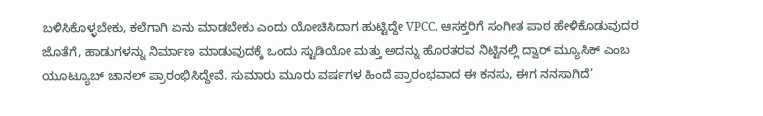ಬಳಿಸಿಕೊಳ್ಳಬೇಕು, ಕಲೆಗಾಗಿ ಏನು ಮಾಡಬೇಕು ಎಂದು ಯೋಚಿಸಿದಾಗ ಹುಟ್ಟಿದ್ದೇ VPCC. ಆಸಕ್ತರಿಗೆ ಸಂಗೀತ ಪಾಠ ಹೇಳಿಕೊಡುವುದರ ಜೊತೆಗೆ, ಹಾಡುಗಳನ್ನು ನಿರ್ಮಾಣ ಮಾಡುವುದಕ್ಕೆ ಒಂದು ಸ್ಟುಡಿಯೋ ಮತ್ತು ಅದನ್ನು ಹೊರತರವ ನಿಟ್ಟಿನಲ್ಲಿ ದ್ವಾರ್ ಮ್ಯೂಸಿಕ್ ಎಂಬ ಯೂಟ್ಯೂಬ್ ಚಾನಲ್ ಪ್ರಾರಂಭಿಸಿದ್ದೇವೆ. ಸುಮಾರು ಮೂರು ವರ್ಷಗಳ ಹಿಂದೆ ಪ್ರಾರಂಭವಾದ ಈ ಕನಸು, ಈಗ ನನಸಾಗಿದೆ’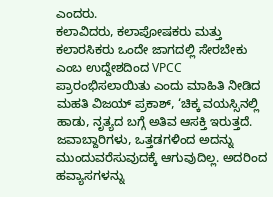ಎಂದರು.
ಕಲಾವಿದರು, ಕಲಾಪೋಷಕರು ಮತ್ತು ಕಲಾರಸಿಕರು ಒಂದೇ ಜಾಗದಲ್ಲಿ ಸೇರಬೇಕು ಎಂಬ ಉದ್ದೇಶದಿಂದ VPCC ಪ್ರಾರಂಭಿಸಲಾಯಿತು ಎಂದು ಮಾಹಿತಿ ನೀಡಿದ ಮಹತಿ ವಿಜಯ್ ಪ್ರಕಾಶ್, ‘ಚಿಕ್ಕ ವಯಸ್ಸಿನಲ್ಲಿ ಹಾಡು, ನೃತ್ಯದ ಬಗ್ಗೆ ಅತಿವ ಆಸಕ್ತಿ ಇರುತ್ತದೆ. ಜವಾಬ್ದಾರಿಗಳು, ಒತ್ತಡಗಳಿಂದ ಅದನ್ನು ಮುಂದುವರೆಸುವುದಕ್ಕೆ ಆಗುವುದಿಲ್ಲ. ಅದರಿಂದ ಹವ್ಯಾಸಗಳನ್ನು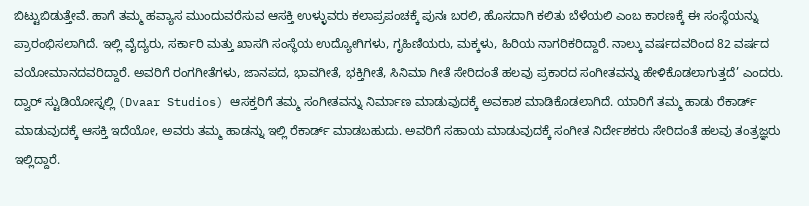ಬಿಟ್ಟುಬಿಡುತ್ತೇವೆ. ಹಾಗೆ ತಮ್ಮ ಹವ್ಯಾಸ ಮುಂದುವರೆಸುವ ಆಸಕ್ತಿ ಉಳ್ಳುವರು ಕಲಾಪ್ರಪಂಚಕ್ಕೆ ಪುನಃ ಬರಲಿ, ಹೊಸದಾಗಿ ಕಲಿತು ಬೆಳೆಯಲಿ ಎಂಬ ಕಾರಣಕ್ಕೆ ಈ ಸಂಸ್ಥೆಯನ್ನು ಪ್ರಾರಂಭಿಸಲಾಗಿದೆ. ಇಲ್ಲಿ ವೈದ್ಯರು, ಸರ್ಕಾರಿ ಮತ್ತು ಖಾಸಗಿ ಸಂಸ್ಥೆಯ ಉದ್ಯೋಗಿಗಳು, ಗೃಹಿಣಿಯರು, ಮಕ್ಕಳು, ಹಿರಿಯ ನಾಗರಿಕರಿದ್ದಾರೆ. ನಾಲ್ಕು ವರ್ಷದವರಿಂದ 82 ವರ್ಷದ ವಯೋಮಾನದವರಿದ್ದಾರೆ. ಅವರಿಗೆ ರಂಗಗೀತೆಗಳು, ಜಾನಪದ, ಭಾವಗೀತೆ, ಭಕ್ತಿಗೀತೆ, ಸಿನಿಮಾ ಗೀತೆ ಸೇರಿದಂತೆ ಹಲವು ಪ್ರಕಾರದ ಸಂಗೀತವನ್ನು ಹೇಳಿಕೊಡಲಾಗುತ್ತದೆ’ ಎಂದರು.
ದ್ವಾರ್ ಸ್ಟುಡಿಯೋಸ್ನಲ್ಲಿ (Dvaar Studios) ಆಸಕ್ತರಿಗೆ ತಮ್ಮ ಸಂಗೀತವನ್ನು ನಿರ್ಮಾಣ ಮಾಡುವುದಕ್ಕೆ ಅವಕಾಶ ಮಾಡಿಕೊಡಲಾಗಿದೆ. ಯಾರಿಗೆ ತಮ್ಮ ಹಾಡು ರೆಕಾರ್ಡ್ ಮಾಡುವುದಕ್ಕೆ ಆಸಕ್ತಿ ಇದೆಯೋ, ಅವರು ತಮ್ಮ ಹಾಡನ್ನು ಇಲ್ಲಿ ರೆಕಾರ್ಡ್ ಮಾಡಬಹುದು. ಅವರಿಗೆ ಸಹಾಯ ಮಾಡುವುದಕ್ಕೆ ಸಂಗೀತ ನಿರ್ದೇಶಕರು ಸೇರಿದಂತೆ ಹಲವು ತಂತ್ರಜ್ಞರು ಇಲ್ಲಿದ್ದಾರೆ.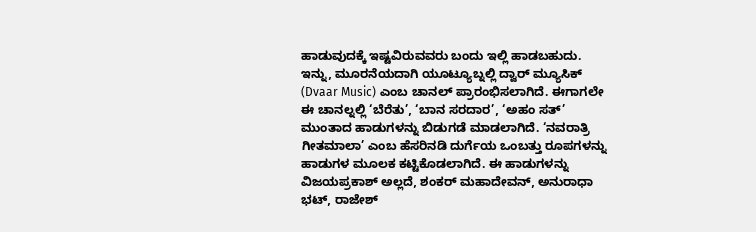ಹಾಡುವುದಕ್ಕೆ ಇಷ್ಟವಿರುವವರು ಬಂದು ಇಲ್ಲಿ ಹಾಡಬಹುದು.
ಇನ್ನು, ಮೂರನೆಯದಾಗಿ ಯೂಟ್ಯೂಬ್ನಲ್ಲಿ ದ್ವಾರ್ ಮ್ಯೂಸಿಕ್ (Dvaar Music) ಎಂಬ ಚಾನಲ್ ಪ್ರಾರಂಭಿಸಲಾಗಿದೆ. ಈಗಾಗಲೇ ಈ ಚಾನಲ್ನಲ್ಲಿ ‘ಬೆರೆತು’, ‘ಬಾನ ಸರದಾರ’, ‘ಅಹಂ ಸತ್’ ಮುಂತಾದ ಹಾಡುಗಳನ್ನು ಬಿಡುಗಡೆ ಮಾಡಲಾಗಿದೆ. ‘ನವರಾತ್ರಿ ಗೀತಮಾಲಾ’ ಎಂಬ ಹೆಸರಿನಡಿ ದುರ್ಗೆಯ ಒಂಬತ್ತು ರೂಪಗಳನ್ನು ಹಾಡುಗಳ ಮೂಲಕ ಕಟ್ಟಿಕೊಡಲಾಗಿದೆ. ಈ ಹಾಡುಗಳನ್ನು ವಿಜಯಪ್ರಕಾಶ್ ಅಲ್ಲದೆ, ಶಂಕರ್ ಮಹಾದೇವನ್, ಅನುರಾಧಾ ಭಟ್, ರಾಜೇಶ್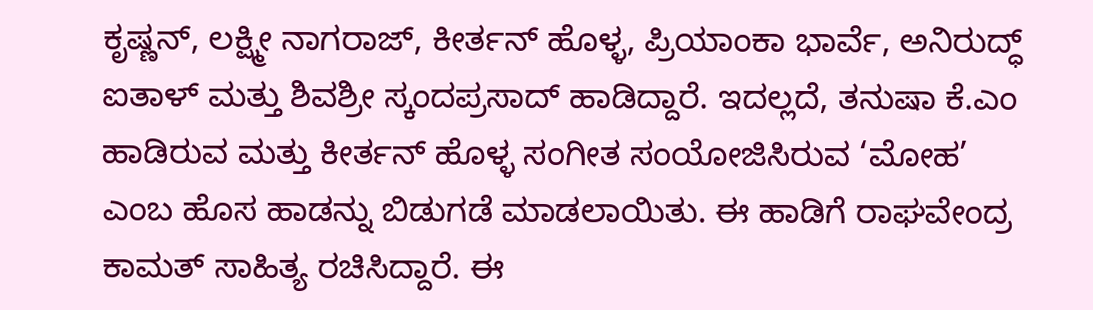ಕೃಷ್ಣನ್, ಲಕ್ಷ್ಮೀ ನಾಗರಾಜ್, ಕೀರ್ತನ್ ಹೊಳ್ಳ, ಪ್ರಿಯಾಂಕಾ ಭಾರ್ವೆ, ಅನಿರುದ್ಧ್ ಐತಾಳ್ ಮತ್ತು ಶಿವಶ್ರೀ ಸ್ಕಂದಪ್ರಸಾದ್ ಹಾಡಿದ್ದಾರೆ. ಇದಲ್ಲದೆ, ತನುಷಾ ಕೆ.ಎಂ ಹಾಡಿರುವ ಮತ್ತು ಕೀರ್ತನ್ ಹೊಳ್ಳ ಸಂಗೀತ ಸಂಯೋಜಿಸಿರುವ ‘ಮೋಹ’ ಎಂಬ ಹೊಸ ಹಾಡನ್ನು ಬಿಡುಗಡೆ ಮಾಡಲಾಯಿತು. ಈ ಹಾಡಿಗೆ ರಾಘವೇಂದ್ರ ಕಾಮತ್ ಸಾಹಿತ್ಯ ರಚಿಸಿದ್ದಾರೆ. ಈ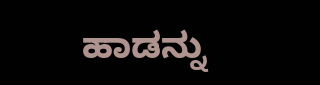ಹಾಡನ್ನು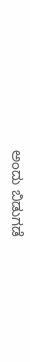ಅಂದು ಬಿಡುಗಡೆ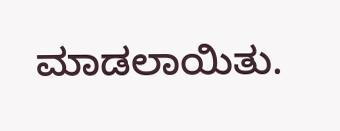ಮಾಡಲಾಯಿತು.